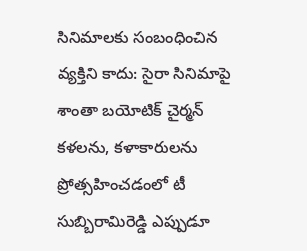సినిమాలకు సంబంధించిన వ్యక్తిని కాదు: సైరా సినిమాపై శాంతా బయోటిక్ చైర్మన్
కళలను, కళాకారులను ప్రోత్సహించడంలో టీ సుబ్బిరామిరెడ్డి ఎప్పుడూ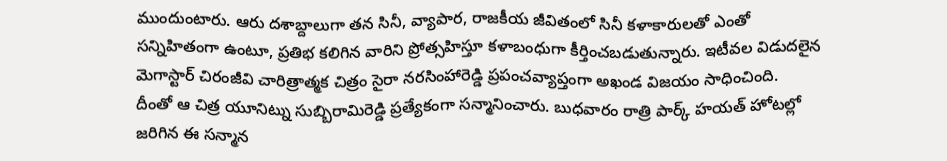ముందుంటారు. ఆరు దశాబ్దాలుగా తన సినీ, వ్యాపార, రాజకీయ జీవితంలో సినీ కళాకారులతో ఎంతో సన్నిహితంగా ఉంటూ, ప్రతిభ కలిగిన వారిని ప్రోత్సహిస్తూ కళాబంధుగా కీర్తించబడుతున్నారు. ఇటీవల విడుదలైన మెగాస్టార్ చిరంజీవి చారిత్రాత్మక చిత్రం సైరా నరసింహారెడ్డి ప్రపంచవ్యాప్తంగా అఖండ విజయం సాధించింది.
దీంతో ఆ చిత్ర యూనిట్ను సుబ్బిరామిరెడ్డి ప్రత్యేకంగా సన్మానించారు. బుధవారం రాత్రి పార్క్ హయత్ హోటల్లో జరిగిన ఈ సన్మాన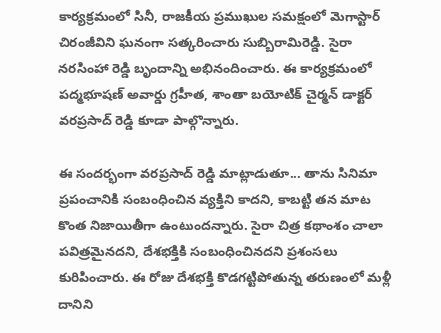కార్యక్రమంలో సినీ, రాజకీయ ప్రముఖుల సమక్షంలో మెగాస్టార్ చిరంజీవిని ఘనంగా సత్కరించారు సుబ్బిరామిరెడ్డి. సైరా నరసింహా రెడ్డి బృందాన్ని అభినందించారు. ఈ కార్యక్రమంలో పద్మభూషణ్ అవార్డు గ్రహీత, శాంతా బయోటిక్ చైర్మన్ డాక్టర్ వరప్రసాద్ రెడ్డి కూడా పాల్గొన్నారు.

ఈ సందర్భంగా వరప్రసాద్ రెడ్డి మాట్లాడుతూ... తాను సినిమా ప్రపంచానికి సంబంధించిన వ్యక్తిని కాదని, కాబట్టి తన మాట కొంత నిజాయితీగా ఉంటుందన్నారు. సైరా చిత్ర కథాంశం చాలా పవిత్రమైనదని, దేశభక్తికి సంబంధించినదని ప్రశంసలు కురిపించారు. ఈ రోజు దేశభక్తి కొడగట్టిపోతున్న తరుణంలో మళ్లీ దానిని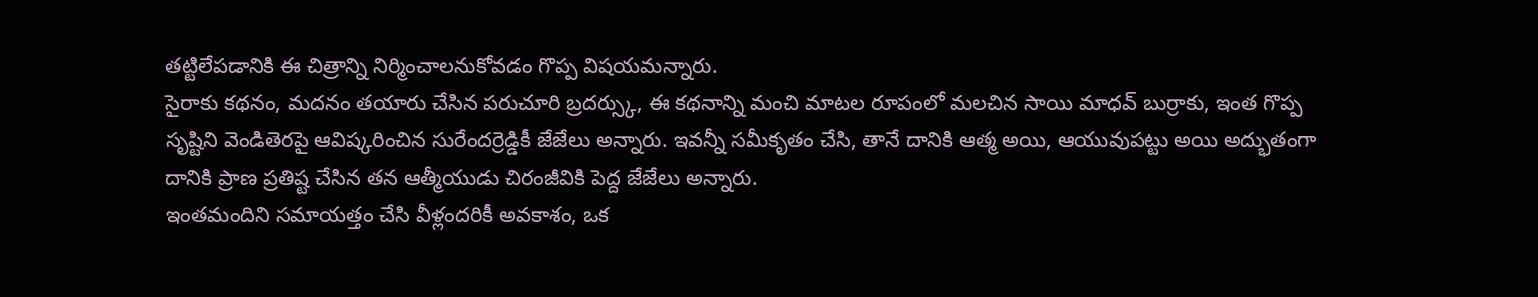తట్టిలేపడానికి ఈ చిత్రాన్ని నిర్మించాలనుకోవడం గొప్ప విషయమన్నారు.
సైరాకు కథనం, మదనం తయారు చేసిన పరుచూరి బ్రదర్స్కు, ఈ కథనాన్ని మంచి మాటల రూపంలో మలచిన సాయి మాధవ్ బుర్రాకు, ఇంత గొప్ప సృష్టిని వెండితెరపై ఆవిష్కరించిన సురేందర్రెడ్డికీ జేజేలు అన్నారు. ఇవన్నీ సమీకృతం చేసి, తానే దానికి ఆత్మ అయి, ఆయువుపట్టు అయి అద్భుతంగా దానికి ప్రాణ ప్రతిష్ట చేసిన తన ఆత్మీయుడు చిరంజీవికి పెద్ద జేజేలు అన్నారు.
ఇంతమందిని సమాయత్తం చేసి వీళ్లందరికీ అవకాశం, ఒక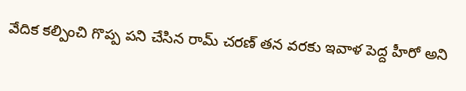వేదిక కల్పించి గొప్ప పని చేసిన రామ్ చరణ్ తన వరకు ఇవాళ పెద్ద హీరో అని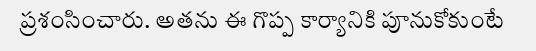ప్రశంసించారు. అతను ఈ గొప్ప కార్యానికి పూనుకోకుంటే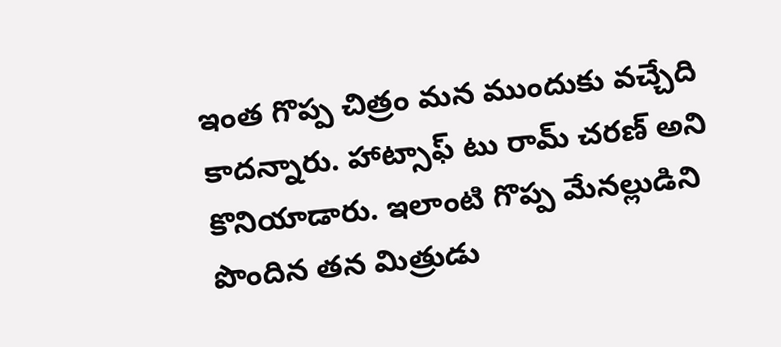ఇంత గొప్ప చిత్రం మన ముందుకు వచ్చేది కాదన్నారు. హాట్సాఫ్ టు రామ్ చరణ్ అని కొనియాడారు. ఇలాంటి గొప్ప మేనల్లుడిని పొందిన తన మిత్రుడు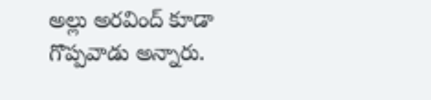అల్లు అరవింద్ కూడా గొప్పవాడు అన్నారు.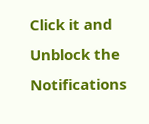Click it and Unblock the Notifications